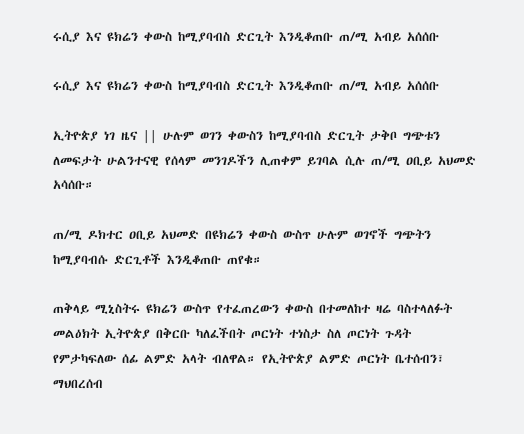ሩሲያ እና ዩክሬን ቀውስ ከሚያባብስ ድርጊት እንዲቆጠቡ ጠ/ሚ አብይ አሰሰቡ

ሩሲያ እና ዩክሬን ቀውስ ከሚያባብስ ድርጊት እንዲቆጠቡ ጠ/ሚ አብይ አሰሰቡ

ኢትዮጵያ ነገ ዜና || ሁሉም ወገን ቀውስን ከሚያባብስ ድርጊት ታቅቦ ግጭቱን ለመፍታት ሁልንተናዊ የሰላም መንገዶችን ሊጠቀም ይገባል ሲሉ ጠ/ሚ ዐቢይ አህመድ አሳሰቡ።

ጠ/ሚ ዶክተር ዐቢይ አህመድ በዩክሬን ቀውስ ውስጥ ሁሉም ወገኖች ግጭትን ከሚያባብሱ ድርጊቶች እንዲቆጠቡ ጠየቁ።

ጠቅላይ ሚኒስትሩ ዩክሬን ውስጥ የተፈጠረውን ቀውስ በተመለከተ ዛሬ ባስተላለፉት መልዕክት ኢትዮጵያ በቅርቡ ካለፈችበት ጦርነት ተነስታ ስለ ጦርነት ጉዳት የምታካፍለው ሰፊ ልምድ አላት ብለዋል። የኢትዮጵያ ልምድ ጦርነት ቤተሰብን፣ ማህበረሰብ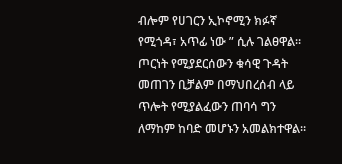ብሎም የሀገርን ኢኮኖሚን ክፉኛ የሚጎዳ፣ አጥፊ ነው ” ሲሉ ገልፀዋል። ጦርነት የሚያደርሰውን ቁሳዊ ጉዳት መጠገን ቢቻልም በማህበረሰብ ላይ ጥሎት የሚያልፈውን ጠባሳ ግን ለማከም ከባድ መሆኑን አመልክተዋል።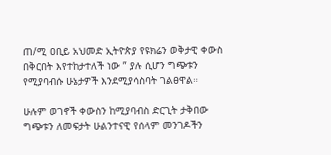ጠ/ሚ ዐቢይ አህመድ ኢትዮጵያ የዩክሬን ወቅታዊ ቀውስ በቅርበት እየተከታተለች ነው ” ያሉ ሲሆን ግጭቱን የሚያባብሱ ሁኔታዎች እንደሚያሳስባት ገልፀዋል።

ሁሉም ወገኖች ቀውስን ከሚያባብስ ድርጊት ታቅበው ግጭቱን ለመፍታት ሁልንተናዊ የሰላም መንገዶችን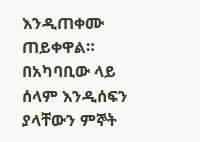እንዲጠቀሙ ጠይቀዋል። በአካባቢው ላይ ሰላም እንዲሰፍን ያላቸውን ምኞት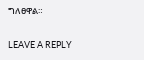ግለፀዋል።

LEAVE A REPLY